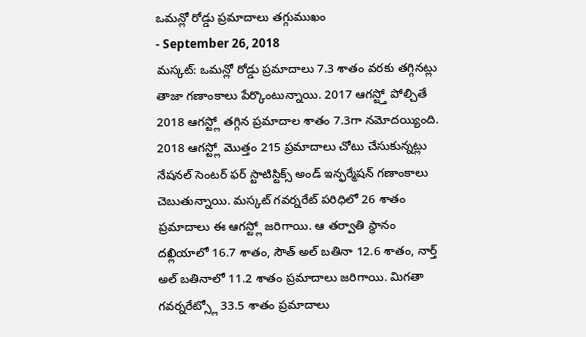ఒమన్లో రోడ్డు ప్రమాదాలు తగ్గుముఖం
- September 26, 2018
మస్కట్: ఒమన్లో రోడ్డు ప్రమాదాలు 7.3 శాతం వరకు తగ్గినట్లు తాజా గణాంకాలు పేర్కొంటున్నాయి. 2017 ఆగస్ట్తో పోల్చితే 2018 ఆగస్ట్లో తగ్గిన ప్రమాదాల శాతం 7.3గా నమోదయ్యింది. 2018 ఆగస్ట్లో మొత్తం 215 ప్రమాదాలు చోటు చేసుకున్నట్లు నేషనల్ సెంటర్ ఫర్ స్టాటిస్టిక్స్ అండ్ ఇన్ఫర్మేషన్ గణాంకాలు చెబుతున్నాయి. మస్కట్ గవర్నరేట్ పరిధిలో 26 శాతం ప్రమాదాలు ఈ ఆగస్ట్లో జరిగాయి. ఆ తర్వాతి స్థానం దఖ్లియాలో 16.7 శాతం, సౌత్ అల్ బతినా 12.6 శాతం, నార్త్ అల్ బతినాలో 11.2 శాతం ప్రమాదాలు జరిగాయి. మిగతా గవర్నరేట్స్లో 33.5 శాతం ప్రమాదాలు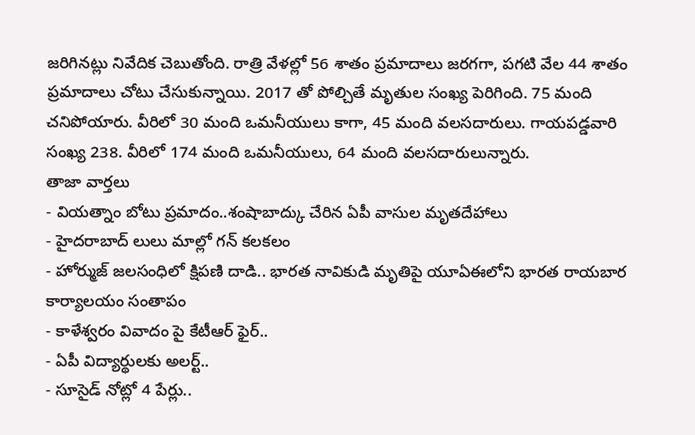జరిగినట్లు నివేదిక చెబుతోంది. రాత్రి వేళల్లో 56 శాతం ప్రమాదాలు జరగగా, పగటి వేల 44 శాతం ప్రమాదాలు చోటు చేసుకున్నాయి. 2017 తో పోల్చితే మృతుల సంఖ్య పెరిగింది. 75 మంది చనిపోయారు. వీరిలో 30 మంది ఒమనీయులు కాగా, 45 మంది వలసదారులు. గాయపడ్డవారి సంఖ్య 238. వీరిలో 174 మంది ఒమనీయులు, 64 మంది వలసదారులున్నారు.
తాజా వార్తలు
- వియత్నాం బోటు ప్రమాదం..శంషాబాద్కు చేరిన ఏపీ వాసుల మృతదేహాలు
- హైదరాబాద్ లులు మాల్లో గన్ కలకలం
- హోర్ముజ్ జలసంధిలో క్షిపణి దాడి.. భారత నావికుడి మృతిపై యూఏఈలోని భారత రాయబార కార్యాలయం సంతాపం
- కాళేశ్వరం వివాదం పై కేటీఆర్ ఫైర్..
- ఏపీ విద్యార్థులకు అలర్ట్..
- సూసైడ్ నోట్లో 4 పేర్లు..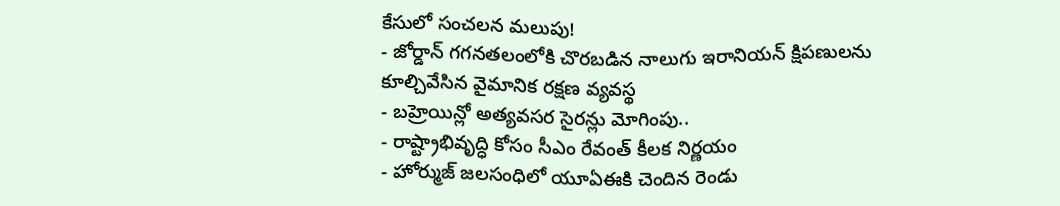కేసులో సంచలన మలుపు!
- జోర్డాన్ గగనతలంలోకి చొరబడిన నాలుగు ఇరానియన్ క్షిపణులను కూల్చివేసిన వైమానిక రక్షణ వ్యవస్థ
- బహ్రెయిన్లో అత్యవసర సైరన్లు మోగింపు..
- రాష్ట్రాభివృద్ధి కోసం సీఎం రేవంత్ కీలక నిర్ణయం
- హోర్ముజ్ జలసంధిలో యూఏఈకి చెందిన రెండు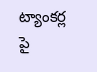ట్యాంకర్ల పై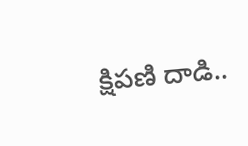క్షిపణి దాడి..